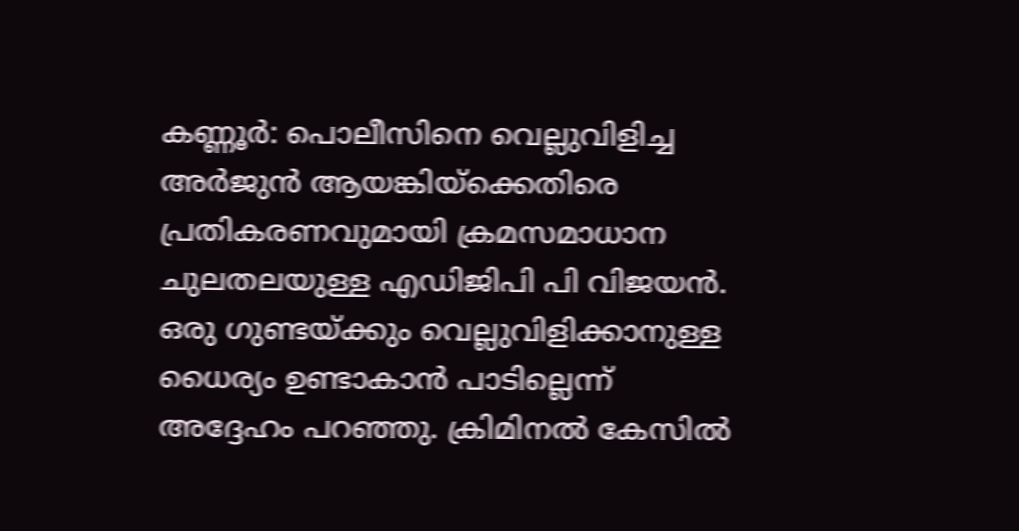കണ്ണൂർ: പൊലീസിനെ വെല്ലുവിളിച്ച അർജുൻ ആയങ്കിയ്ക്കെതിരെ പ്രതികരണവുമായി ക്രമസമാധാന ചുലതലയുള്ള എഡിജിപി പി വിജയൻ. ഒരു ഗുണ്ടയ്ക്കും വെല്ലുവിളിക്കാനുള്ള ധൈര്യം ഉണ്ടാകാൻ പാടില്ലെന്ന് അദ്ദേഹം പറഞ്ഞു. ക്രിമിനൽ കേസിൽ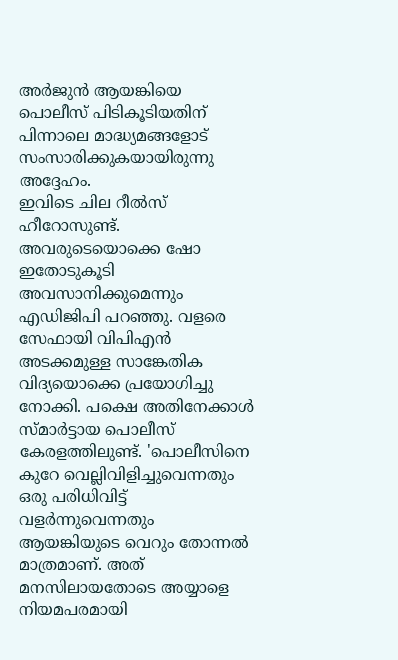അർജുൻ ആയങ്കിയെ പൊലീസ് പിടികൂടിയതിന് പിന്നാലെ മാദ്ധ്യമങ്ങളോട് സംസാരിക്കുകയായിരുന്നു അദ്ദേഹം.
ഇവിടെ ചില റീൽസ് ഹീറോസുണ്ട്. അവരുടെയൊക്കെ ഷോ ഇതോടുകൂടി അവസാനിക്കുമെന്നും എഡിജിപി പറഞ്ഞു. വളരെ സേഫായി വിപിഎൻ അടക്കമുള്ള സാങ്കേതിക വിദ്യയൊക്കെ പ്രയോഗിച്ചു നോക്കി. പക്ഷെ അതിനേക്കാൾ സ്മാർട്ടായ പൊലീസ് കേരളത്തിലുണ്ട്. 'പൊലീസിനെ കുറേ വെല്ലിവിളിച്ചുവെന്നതും ഒരു പരിധിവിട്ട് വളർന്നുവെന്നതും ആയങ്കിയുടെ വെറും തോന്നൽ മാത്രമാണ്. അത് മനസിലായതോടെ അയ്യാളെ നിയമപരമായി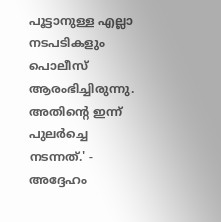പൂട്ടാനുള്ള എല്ലാ നടപടികളും പൊലീസ് ആരംഭിച്ചിരുന്നു. അതിന്റെ ഇന്ന് പുലർച്ചെ നടന്നത്.' - അദ്ദേഹം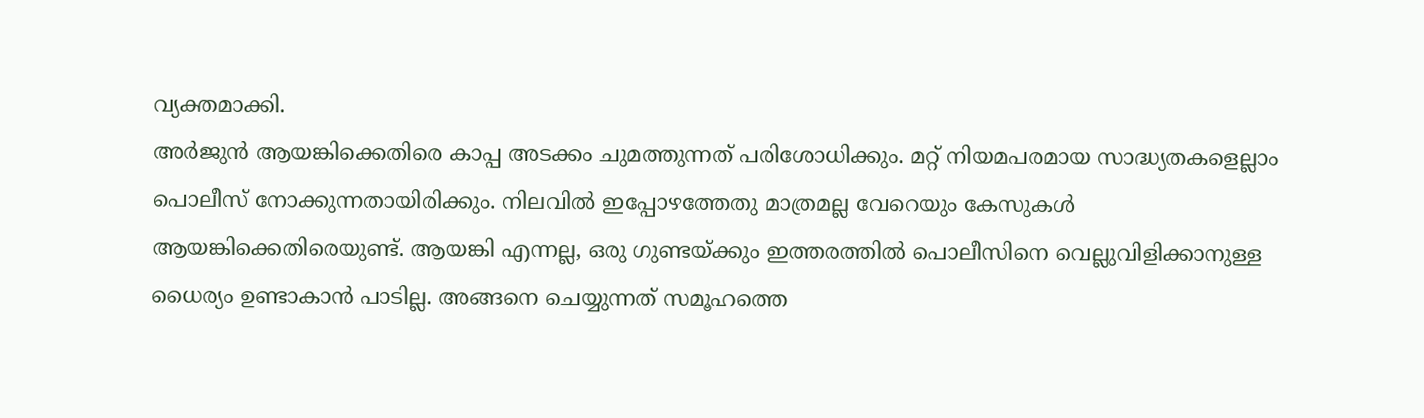വ്യക്തമാക്കി.
അർജുൻ ആയങ്കിക്കെതിരെ കാപ്പ അടക്കം ചുമത്തുന്നത് പരിശോധിക്കും. മറ്റ് നിയമപരമായ സാദ്ധ്യതകളെല്ലാം പൊലീസ് നോക്കുന്നതായിരിക്കും. നിലവിൽ ഇപ്പോഴത്തേതു മാത്രമല്ല വേറെയും കേസുകൾ ആയങ്കിക്കെതിരെയുണ്ട്. ആയങ്കി എന്നല്ല, ഒരു ഗുണ്ടയ്ക്കും ഇത്തരത്തിൽ പൊലീസിനെ വെല്ലുവിളിക്കാനുള്ള ധൈര്യം ഉണ്ടാകാൻ പാടില്ല. അങ്ങനെ ചെയ്യുന്നത് സമൂഹത്തെ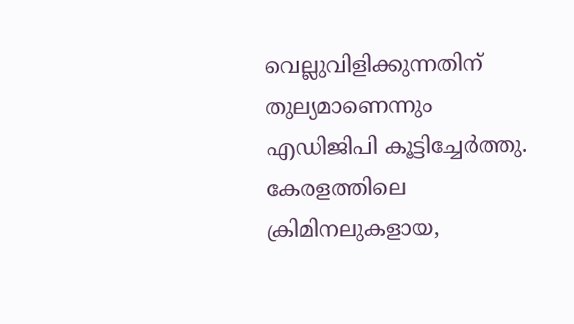വെല്ലുവിളിക്കുന്നതിന് തുല്യമാണെന്നും എഡിജിപി കൂട്ടിച്ചേർത്തു. കേരളത്തിലെ ക്രിമിനലുകളായ,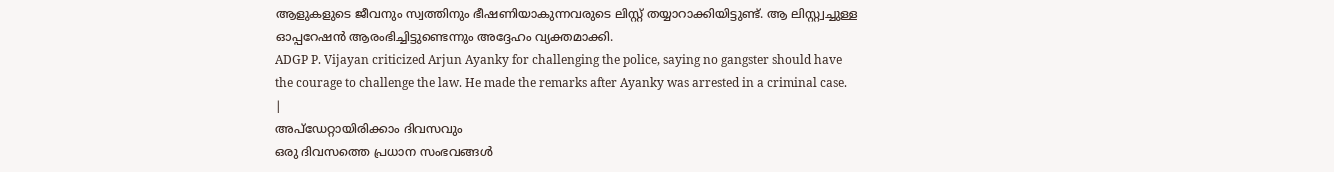ആളുകളുടെ ജീവനും സ്വത്തിനും ഭീഷണിയാകുന്നവരുടെ ലിസ്റ്റ് തയ്യാറാക്കിയിട്ടുണ്ട്. ആ ലിസ്റ്റ്വച്ചുള്ള ഓപ്പറേഷൻ ആരംഭിച്ചിട്ടുണ്ടെന്നും അദ്ദേഹം വ്യക്തമാക്കി.
ADGP P. Vijayan criticized Arjun Ayanky for challenging the police, saying no gangster should have the courage to challenge the law. He made the remarks after Ayanky was arrested in a criminal case.
|
അപ്ഡേറ്റായിരിക്കാം ദിവസവും
ഒരു ദിവസത്തെ പ്രധാന സംഭവങ്ങൾ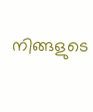നിങ്ങളുടെ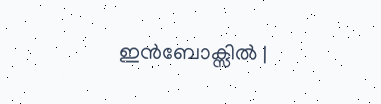ഇൻബോക്സിൽ |